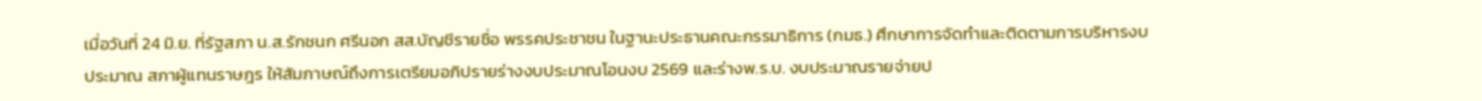เมื่อวันที่ 24 มิ.ย. ที่รัฐสภา น.ส.รักชนก ศรีนอก สส.บัญชีรายชื่อ พรรคประชาชน ในฐานะประธานคณะกรรมาธิการ (กมธ.) ศึกษาการจัดทำและติดตามการบริหารงบประมาณ สภาผู้แทนราษฎร ให้สัมภาษณ์ถึงการเตรียมอภิปรายร่างงบประมาณโอนงบ 2569 และร่างพ.ร.บ. งบประมาณรายจ่ายป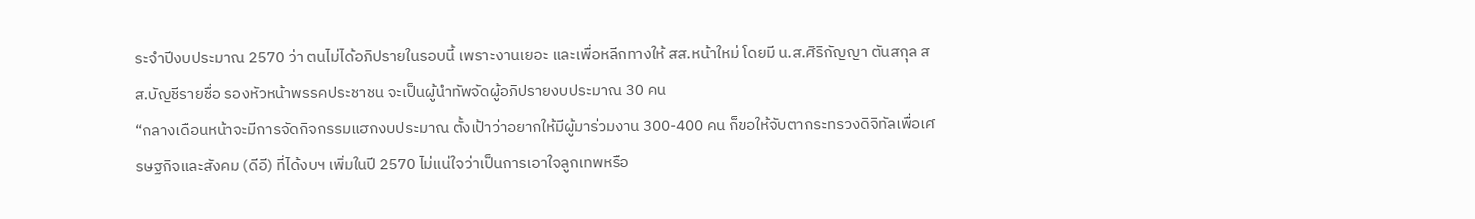ระจำปีงบประมาณ 2570 ว่า ตนไม่ได้อภิปรายในรอบนี้ เพราะงานเยอะ และเพื่อหลีกทางให้ สส.หน้าใหม่ โดยมี น.ส.ศิริกัญญา ตันสกุล สส.บัญชีรายชื่อ รองหัวหน้าพรรคประชาชน จะเป็นผู้นำทัพจัดผู้อภิปรายงบประมาณ 30 คน
“กลางเดือนหน้าจะมีการจัดกิจกรรมแฮกงบประมาณ ตั้งเป้าว่าอยากให้มีผู้มาร่วมงาน 300-400 คน ก็ขอให้จับตากระทรวงดิจิทัลเพื่อเศรษฐกิจและสังคม (ดีอี) ที่ได้งบฯ เพิ่มในปี 2570 ไม่แน่ใจว่าเป็นการเอาใจลูกเทพหรือ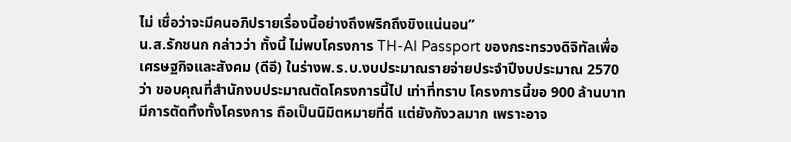ไม่ เชื่อว่าจะมีคนอภิปรายเรื่องนี้อย่างถึงพริกถึงขิงแน่นอน”
น.ส.รักชนก กล่าวว่า ทั้งนี้ ไม่พบโครงการ TH-AI Passport ของกระทรวงดิจิทัลเพื่อเศรษฐกิจและสังคม (ดีอี) ในร่างพ.ร.บ.งบประมาณรายจ่ายประจำปีงบประมาณ 2570 ว่า ขอบคุณที่สำนักงบประมาณตัดโครงการนี้ไป เท่าที่ทราบ โครงการนี้ขอ 900 ล้านบาท มีการตัดทิ้งทั้งโครงการ ถือเป็นนิมิตหมายที่ดี แต่ยังกังวลมาก เพราะอาจ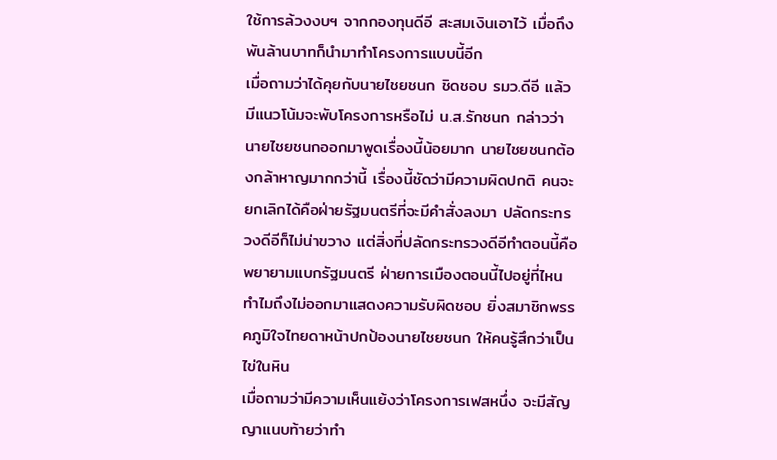ใช้การล้วงงบฯ จากกองทุนดีอี สะสมเงินเอาไว้ เมื่อถึงพันล้านบาทก็นำมาทำโครงการแบบนี้อีก
เมื่อถามว่าได้คุยกับนายไชยชนก ชิดชอบ รมว.ดีอี แล้ว มีแนวโน้มจะพับโครงการหรือไม่ น.ส.รักชนก กล่าวว่า นายไชยชนกออกมาพูดเรื่องนี้น้อยมาก นายไชยชนกต้องกล้าหาญมากกว่านี้ เรื่องนี้ชัดว่ามีความผิดปกติ คนจะยกเลิกได้คือฝ่ายรัฐมนตรีที่จะมีคำสั่งลงมา ปลัดกระทรวงดีอีก็ไม่น่าขวาง แต่สิ่งที่ปลัดกระทรวงดีอีทำตอนนี้คือพยายามแบกรัฐมนตรี ฝ่ายการเมืองตอนนี้ไปอยู่ที่ไหน ทำไมถึงไม่ออกมาแสดงความรับผิดชอบ ยิ่งสมาชิกพรรคภูมิใจไทยดาหน้าปกป้องนายไชยชนก ให้คนรู้สึกว่าเป็นไข่ในหิน
เมื่อถามว่ามีความเห็นแย้งว่าโครงการเฟสหนึ่ง จะมีสัญญาแนบท้ายว่าทำ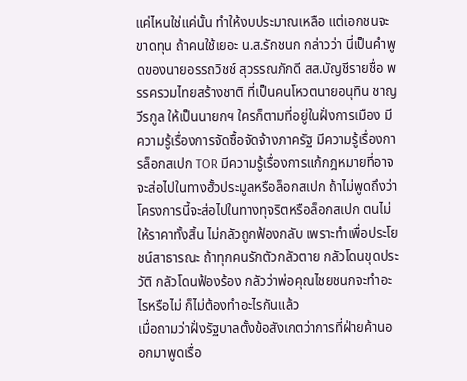แค่ไหนใช่แค่นั้น ทำให้งบประมาณเหลือ แต่เอกชนจะขาดทุน ถ้าคนใช้เยอะ น.ส.รักชนก กล่าวว่า นี่เป็นคำพูดของนายอรรถวิชช์ สุวรรณภักดี สส.บัญชีรายชื่อ พรรครวมไทยสร้างชาติ ที่เป็นคนโหวตนายอนุทิน ชาญวีรกูล ให้เป็นนายกฯ ใครก็ตามที่อยู่ในฝั่งการเมือง มีความรู้เรื่องการจัดซื้อจัดจ้างภาครัฐ มีความรู้เรื่องการล็อกสเปก TOR มีความรู้เรื่องการแก้กฎหมายที่อาจจะส่อไปในทางฮั้วประมูลหรือล็อกสเปก ถ้าไม่พูดถึงว่าโครงการนี้จะส่อไปในทางทุจริตหรือล็อกสเปก ตนไม่ให้ราคาทั้งสิ้น ไม่กลัวถูกฟ้องกลับ เพราะทำเพื่อประโยชน์สาธารณะ ถ้าทุกคนรักตัวกลัวตาย กลัวโดนขุดประวัติ กลัวโดนฟ้องร้อง กลัวว่าพ่อคุณไชยชนกจะทำอะไรหรือไม่ ก็ไม่ต้องทำอะไรกันแล้ว
เมื่อถามว่าฝั่งรัฐบาลตั้งข้อสังเกตว่าการที่ฝ่ายค้านออกมาพูดเรื่อ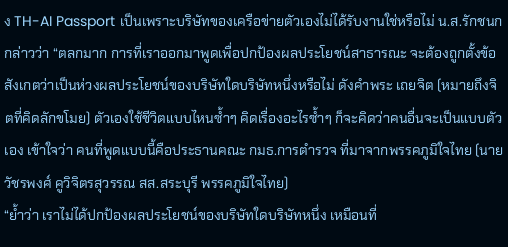ง TH-AI Passport เป็นเพราะบริษัทของเครือข่ายตัวเองไม่ได้รับงานใช่หรือไม่ น.ส.รักชนก กล่าวว่า “ตลกมาก การที่เราออกมาพูดเพื่อปกป้องผลประโยชน์สาธารณะ จะต้องถูกตั้งข้อสังเกตว่าเป็นห่วงผลประโยชน์ของบริษัทใดบริษัทหนึ่งหรือไม่ ดังคำพระ เถยจิต (หมายถึงจิตที่คิดลักขโมย) ตัวเองใช้ชีวิตแบบไหนซ้ำๆ คิดเรื่องอะไรซ้ำๆ ก็จะคิดว่าคนอื่นจะเป็นแบบตัวเอง เข้าใจว่า คนที่พูดแบบนี้คือประธานคณะ กมธ.การตำรวจ ที่มาจากพรรคภูมิใจไทย (นายวัชรพงศ์ คูวิจิตรสุวรรณ สส.สระบุรี พรรคภูมิใจไทย)
“ย้ำว่า เราไม่ได้ปกป้องผลประโยชน์ของบริษัทใดบริษัทหนึ่ง เหมือนที่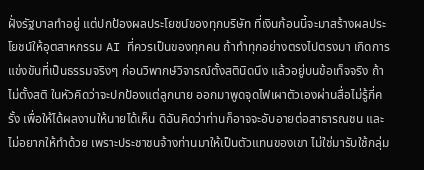ฝั่งรัฐบาลทำอยู่ แต่ปกป้องผลประโยชน์ของทุกบริษัท ที่เงินก้อนนี้จะมาสร้างผลประโยชน์ให้อุตสาหกรรม AI ที่ควรเป็นของทุกคน ถ้าทำทุกอย่างตรงไปตรงมา เกิดการแข่งขันที่เป็นธรรมจริงๆ ก่อนวิพากษ์วิจารณ์ตั้งสตินิดนึง แล้วอยู่บนข้อเท็จจริง ถ้าไม่ตั้งสติ ในหัวคิดว่าจะปกป้องแต่ลูกนาย ออกมาพูดจุดไฟเผาตัวเองผ่านสื่อไม่รู้กี่ครั้ง เพื่อให้ได้ผลงานให้นายได้เห็น ดิฉันคิดว่าท่านก็อาจจะอับอายต่อสาธารณชน และไม่อยากให้ทำด้วย เพราะประชาชนจ้างท่านมาให้เป็นตัวแทนของเขา ไม่ใช่มารับใช้กลุ่ม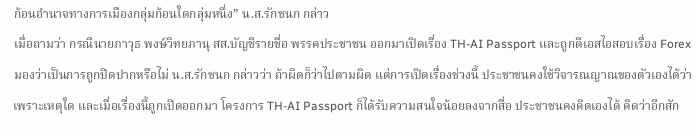ก้อนอำนาจทางการเมืองกลุ่มก้อนใดกลุ่มหนึ่ง” น.ส.รักชนก กล่าว
เมื่อถามว่า กรณีนายภาวุธ พงษ์วิทยภานุ สส.บัญชีรายชื่อ พรรคประชาชน ออกมาเปิดเรื่อง TH-AI Passport และถูกดีเอสไอสอบเรื่อง Forex มองว่าเป็นการถูกปิดปากหรือไม่ น.ส.รักชนก กล่าวว่า ถ้าผิดก็ว่าไปตามผิด แต่การเปิดเรื่องช่วงนี้ ประชาชนคงใช้วิจารณญาณของตัวเองได้ว่าเพราะเหตุใด และเมื่อเรื่องนี้ถูกเปิดออกมา โครงการ TH-AI Passport ก็ได้รับความสนใจน้อยลงจากสื่อ ประชาชนคงคิดเองได้ คิดว่าอีกสัก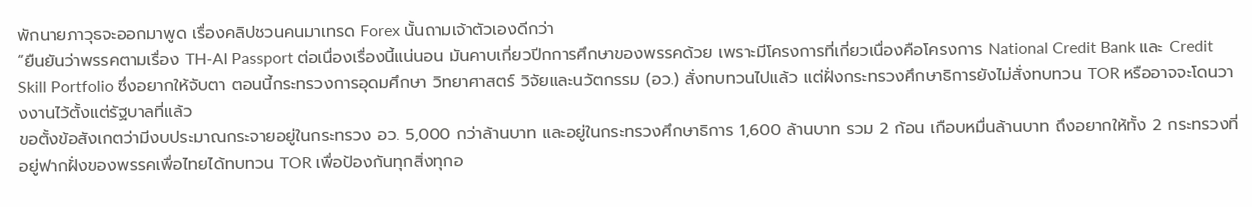พักนายภาวุธจะออกมาพูด เรื่องคลิปชวนคนมาเทรด Forex นั้นถามเจ้าตัวเองดีกว่า
“ยืนยันว่าพรรคตามเรื่อง TH-AI Passport ต่อเนื่องเรื่องนี้แน่นอน มันคาบเกี่ยวปีกการศึกษาของพรรคด้วย เพราะมีโครงการที่เกี่ยวเนื่องคือโครงการ National Credit Bank และ Credit Skill Portfolio ซึ่งอยากให้จับตา ตอนนี้กระทรวงการอุดมศึกษา วิทยาศาสตร์ วิจัยและนวัตกรรม (อว.) สั่งทบทวนไปแล้ว แต่ฝั่งกระทรวงศึกษาธิการยังไม่สั่งทบทวน TOR หรืออาจจะโดนวางงานไว้ตั้งแต่รัฐบาลที่แล้ว
ขอตั้งข้อสังเกตว่ามีงบประมาณกระจายอยู่ในกระทรวง อว. 5,000 กว่าล้านบาท และอยู่ในกระทรวงศึกษาธิการ 1,600 ล้านบาท รวม 2 ก้อน เกือบหมื่นล้านบาท ถึงอยากให้ทั้ง 2 กระทรวงที่อยู่ฟากฝั่งของพรรคเพื่อไทยได้ทบทวน TOR เพื่อป้องกันทุกสิ่งทุกอ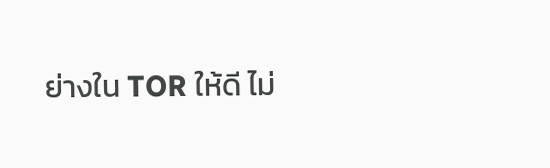ย่างใน TOR ให้ดี ไม่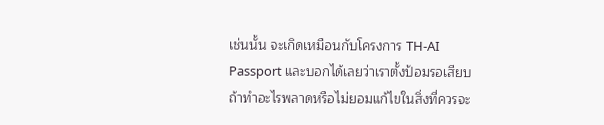เช่นนั้น จะเกิดเหมือนกับโครงการ TH-AI Passport และบอกได้เลยว่าเราตั้งป้อมรอเสียบ ถ้าทำอะไรพลาดหรือไม่ยอมแก้ไขในสิ่งที่ควรจะ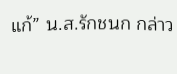แก้” น.ส.รักชนก กล่าว